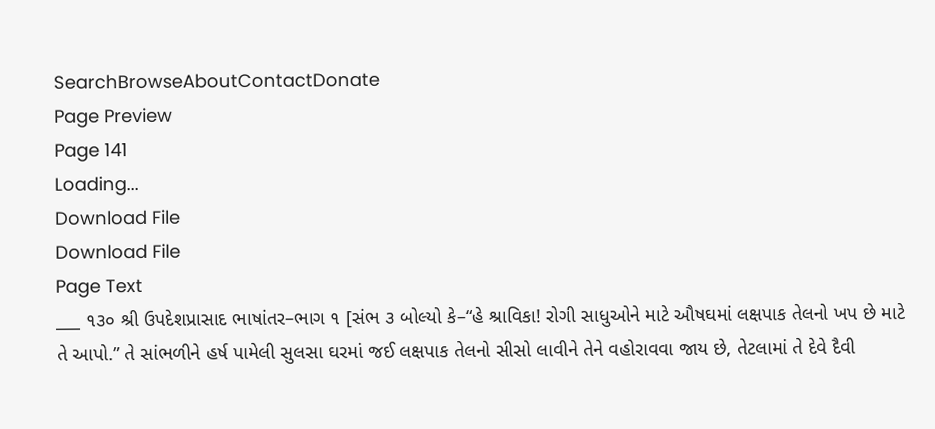SearchBrowseAboutContactDonate
Page Preview
Page 141
Loading...
Download File
Download File
Page Text
___ ૧૩૦ શ્રી ઉપદેશપ્રાસાદ ભાષાંતર–ભાગ ૧ [સંભ ૩ બોલ્યો કે–“હે શ્રાવિકા! રોગી સાધુઓને માટે ઔષઘમાં લક્ષપાક તેલનો ખપ છે માટે તે આપો.” તે સાંભળીને હર્ષ પામેલી સુલસા ઘરમાં જઈ લક્ષપાક તેલનો સીસો લાવીને તેને વહોરાવવા જાય છે, તેટલામાં તે દેવે દૈવી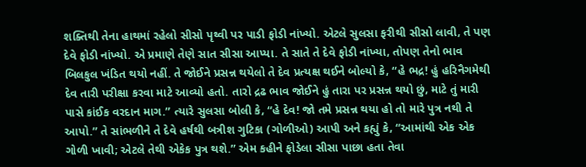શક્તિથી તેના હાથમાં રહેલો સીસો પૃથ્વી પર પાડી ફોડી નાંખ્યો. એટલે સુલસા ફરીથી સીસો લાવી, તે પણ દેવે ફોડી નાંખ્યો. એ પ્રમાણે તેણે સાત સીસા આપ્યા. તે સાતે તે દેવે ફોડી નાંખ્યા, તોપણ તેનો ભાવ બિલકુલ ખંડિત થયો નહીં. તે જોઈને પ્રસન્ન થયેલો તે દેવ પ્રત્યક્ષ થઈને બોલ્યો કે, “હે ભદ્ર! હું હરિનૈગમેથી દેવ તારી પરીક્ષા કરવા માટે આવ્યો હતો. તારો દ્રઢ ભાવ જોઈને હું તારા પર પ્રસન્ન થયો છું, માટે તું મારી પાસે કાંઈક વરદાન માગ.” ત્યારે સુલસા બોલી કે, “હે દેવ! જો તમે પ્રસન્ન થયા હો તો મારે પુત્ર નથી તે આપો.” તે સાંભળીને તે દેવે હર્ષથી બત્રીશ ગુટિકા (ગોળીઓ) આપી અને કહ્યું કે, “આમાંથી એક એક ગોળી ખાવી; એટલે તેથી એકેક પુત્ર થશે.” એમ કહીને ફોડેલા સીસા પાછા હતા તેવા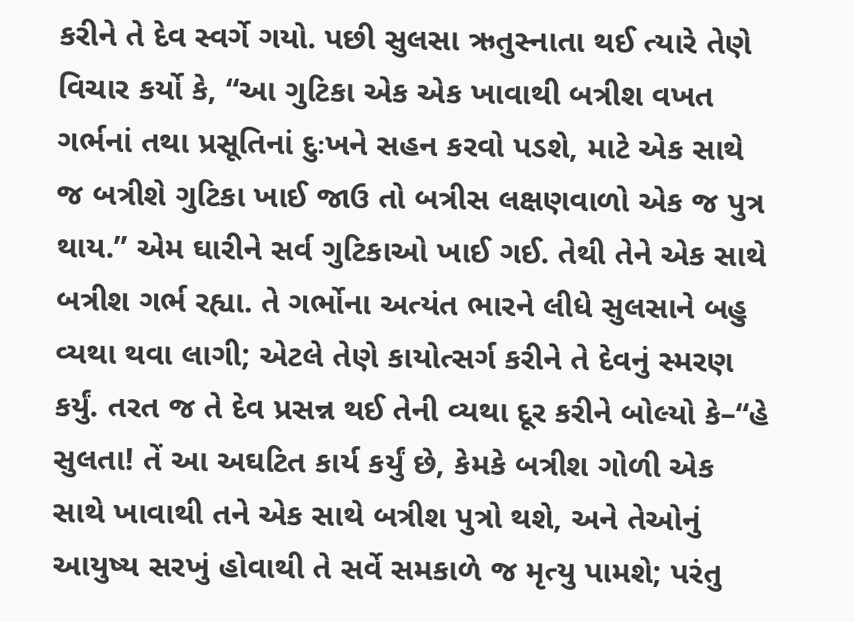કરીને તે દેવ સ્વર્ગે ગયો. પછી સુલસા ઋતુસ્નાતા થઈ ત્યારે તેણે વિચાર કર્યો કે, “આ ગુટિકા એક એક ખાવાથી બત્રીશ વખત ગર્ભનાં તથા પ્રસૂતિનાં દુઃખને સહન કરવો પડશે, માટે એક સાથે જ બત્રીશે ગુટિકા ખાઈ જાઉ તો બત્રીસ લક્ષણવાળો એક જ પુત્ર થાય.” એમ ઘારીને સર્વ ગુટિકાઓ ખાઈ ગઈ. તેથી તેને એક સાથે બત્રીશ ગર્ભ રહ્યા. તે ગર્ભોના અત્યંત ભારને લીધે સુલસાને બહુ વ્યથા થવા લાગી; એટલે તેણે કાયોત્સર્ગ કરીને તે દેવનું સ્મરણ કર્યું. તરત જ તે દેવ પ્રસન્ન થઈ તેની વ્યથા દૂર કરીને બોલ્યો કે–“હે સુલતા! તેં આ અઘટિત કાર્ય કર્યું છે, કેમકે બત્રીશ ગોળી એક સાથે ખાવાથી તને એક સાથે બત્રીશ પુત્રો થશે, અને તેઓનું આયુષ્ય સરખું હોવાથી તે સર્વે સમકાળે જ મૃત્યુ પામશે; પરંતુ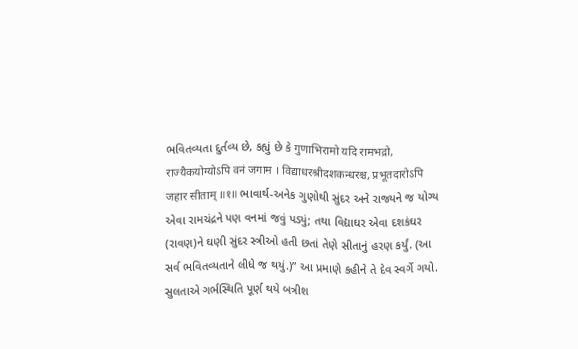ભવિતવ્યતા દુર્તવ્ય છે, કહ્યું છે કે गुणाभिरामो यदि रामभद्रो, राज्यैकयोग्योऽपि वनं जगाम । विद्याधरश्रीदशकन्धरश्च, प्रभूतदारोऽपि जहार सीताम् ॥१॥ ભાવાર્થ-અનેક ગુણોથી સુંદર અને રાજ્યને જ યોગ્ય એવા રામચંદ્રને પણ વનમાં જવું પડ્યું; તથા વિદ્યાઘર એવા દશકંઘર (રાવણ)ને ઘણી સુંદર સ્ત્રીઓ હતી છતાં તેણે સીતાનું હરણ કર્યું. (આ સર્વ ભવિતવ્યતાને લીધે જ થયું.)” આ પ્રમાણે કહીને તે દેવ સ્વર્ગે ગયો. સુલતાએ ગર્ભસ્થિતિ પૂર્ણ થયે બત્રીશ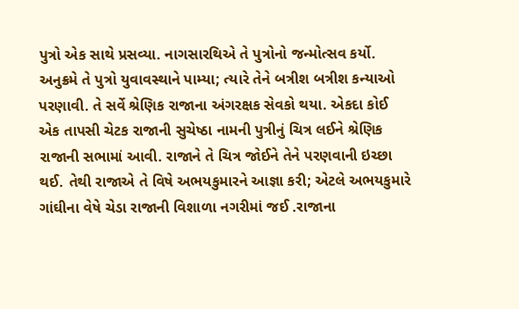પુત્રો એક સાથે પ્રસવ્યા. નાગસારથિએ તે પુત્રોનો જન્મોત્સવ કર્યો. અનુક્રમે તે પુત્રો યુવાવસ્થાને પામ્યા; ત્યારે તેને બત્રીશ બત્રીશ કન્યાઓ પરણાવી. તે સર્વે શ્રેણિક રાજાના અંગરક્ષક સેવકો થયા. એકદા કોઈ એક તાપસી ચેટક રાજાની સુચેષ્ઠા નામની પુત્રીનું ચિત્ર લઈને શ્રેણિક રાજાની સભામાં આવી. રાજાને તે ચિત્ર જોઈને તેને પરણવાની ઇચ્છા થઈ. તેથી રાજાએ તે વિષે અભયકુમારને આજ્ઞા કરી; એટલે અભયકુમારે ગાંઘીના વેષે ચેડા રાજાની વિશાળા નગરીમાં જઈ .રાજાના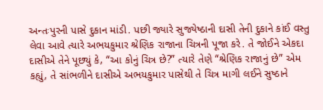અન્તઃપુરની પાસે દુકાન માંડી. પછી જ્યારે સુજ્યેષ્ઠાની દાસી તેની દુકાને કાંઈ વસ્તુ લેવા આવે ત્યારે અભયકુમાર શ્રેણિક રાજાના ચિત્રની પૂજા કરે. તે જોઈને એકદા દાસીએ તેને પૂછ્યું કે, “આ કોનું ચિત્ર છે?” ત્યારે તેણે “શ્રેણિક રાજાનું છે” એમ કહ્યું, તે સાંભળીને દાસીએ અભયકુમાર પાસેથી તે ચિત્ર માગી લઈને સુષ્ઠાને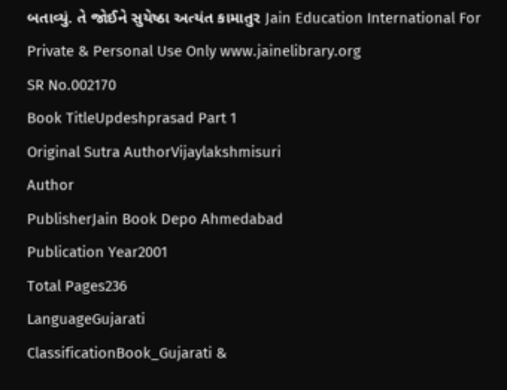બતાવ્યું. તે જોઈને સુયેષ્ઠા અત્યંત કામાતુર Jain Education International For Private & Personal Use Only www.jainelibrary.org
SR No.002170
Book TitleUpdeshprasad Part 1
Original Sutra AuthorVijaylakshmisuri
Author
PublisherJain Book Depo Ahmedabad
Publication Year2001
Total Pages236
LanguageGujarati
ClassificationBook_Gujarati &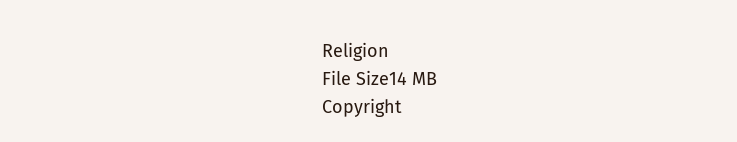Religion
File Size14 MB
Copyright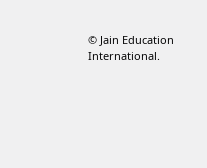© Jain Education International.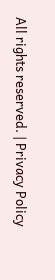All rights reserved. | Privacy Policy